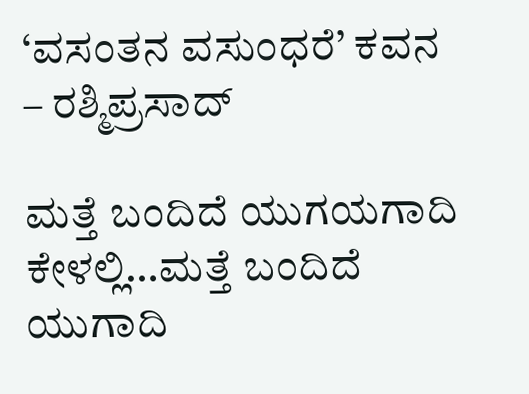‘ವಸಂತನ ವಸುಂಧರೆ’ ಕವನ – ರಶ್ಮಿಪ್ರಸಾದ್

ಮತ್ತೆ ಬಂದಿದೆ ಯುಗಯಗಾದಿ ಕೇಳಲ್ಲಿ…ಮತ್ತೆ ಬಂದಿದೆ ಯುಗಾದಿ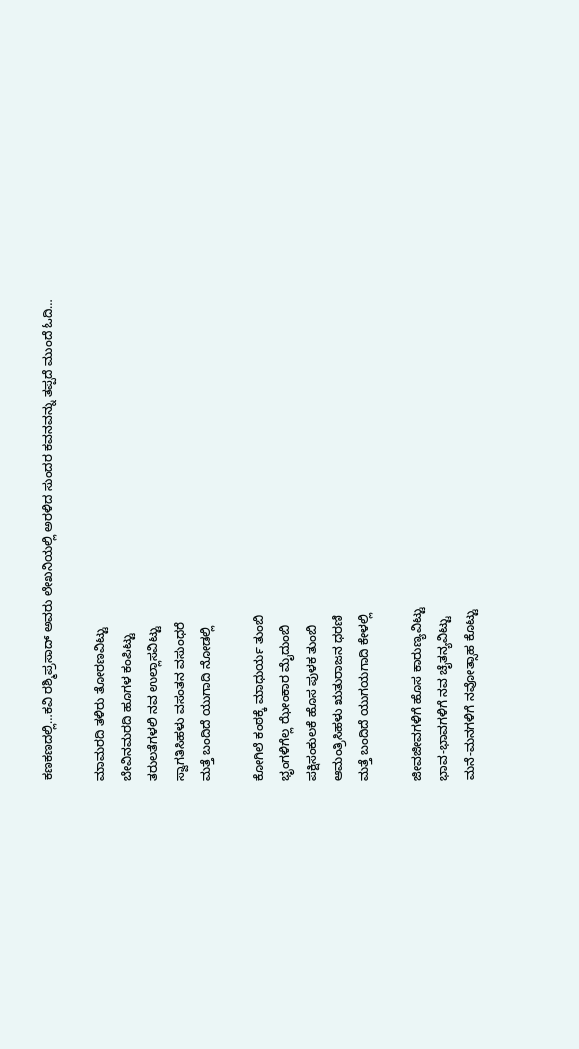ಕಣಕಣದಲ್ಲಿ…ಕವಿ ರಶ್ಮಿಪ್ರಸಾದ್ ಅವರು ಲೇಖನಿಯಲ್ಲಿ ಅರಳಿದ ಸುಂದರ ಕವನವನ್ನು ತಪ್ಪದೆ ಮುಂದೆ ಓದಿ…

ಮಾಮರದಿ ತಳಿರು ತೋರಣವಿಟ್ಟು
ಬೇವಿನಮರದಿ ಹೂಗಳ ಕಂಪಿಟ್ಟು
ತರುಲತೆಗಳಲಿ ನವ ಉಲ್ಲಾಸವಿಟ್ಟು
ಸ್ವಾಗತಿಸಿಹಳು ವಸಂತನ ವಸುಂಧರೆ
ಮತ್ತೆ ಬಂದಿದೆ ಯುಗಾದಿ ನೋಡಲ್ಲಿ

ಕೋಗಿಲೆ ಕಂಠಕ್ಕೆ ಮಾಧುರ್ಯ ತುಂಬಿ
ಭೃಂಗಳಿಗೆಲ್ಲ ಝೇಂಕಾರ ಮೈದುಂಬಿ
ಪಕ್ಷಿಸಂಕುಲಕೆ ಹೊಸ ಪುಳಕ ತುಂಬಿ
ಆಮಂತ್ರಿಸಿಹಳು ಋತುರಾಜನ ಧರಣಿ
ಮತ್ತೆ ಬಂದಿದೆ ಯುಗಯಗಾದಿ ಕೇಳಲ್ಲಿ

ಜೀವಜೀವಗಳಿಗೆ ಹೊಸ ಕಾರುಣ್ಯವಿಟ್ಟು
ಭಾವ-ಭಾವಗಳಿಗೆ ನವ ಚೈತನ್ಯವಿಟ್ಟು
ಮನೆ-ಮನಗಳಿಗೆ ನವೋತ್ಸಾಹ ಕೊಟ್ಟು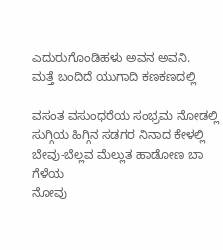ಎದುರುಗೊಂಡಿಹಳು ಅವನ ಅವನಿ.
ಮತ್ತೆ ಬಂದಿದೆ ಯುಗಾದಿ ಕಣಕಣದಲ್ಲಿ

ವಸಂತ ವಸುಂಧರೆಯ ಸಂಭ್ರಮ ನೋಡಲ್ಲಿ
ಸುಗ್ಗಿಯ ಹಿಗ್ಗಿನ ಸಡಗರ ನಿನಾದ ಕೇಳಲ್ಲಿ
ಬೇವು-ಬೆಲ್ಲವ ಮೆಲ್ಲುತ ಹಾಡೋಣ ಬಾ ಗೆಳೆಯ
ನೋವು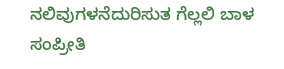ನಲಿವುಗಳನೆದುರಿಸುತ ಗೆಲ್ಲಲಿ ಬಾಳ ಸಂಪ್ರೀತಿ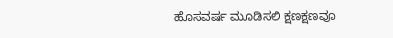ಹೊಸವರ್ಷ ಮೂಡಿಸಲಿ ಕ್ಷಣಕ್ಷಣವೂ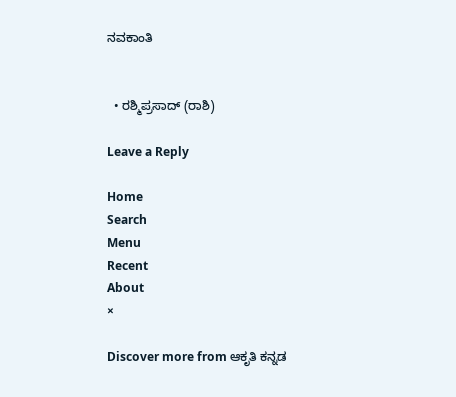ನವಕಾಂತಿ


  • ರಶ್ಮಿಪ್ರಸಾದ್ (ರಾಶಿ)

Leave a Reply

Home
Search
Menu
Recent
About
×

Discover more from ಆಕೃತಿ ಕನ್ನಡ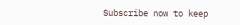Subscribe now to keep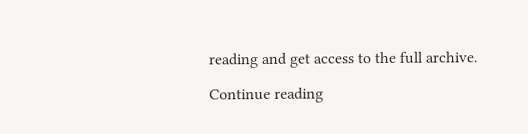reading and get access to the full archive.

Continue reading